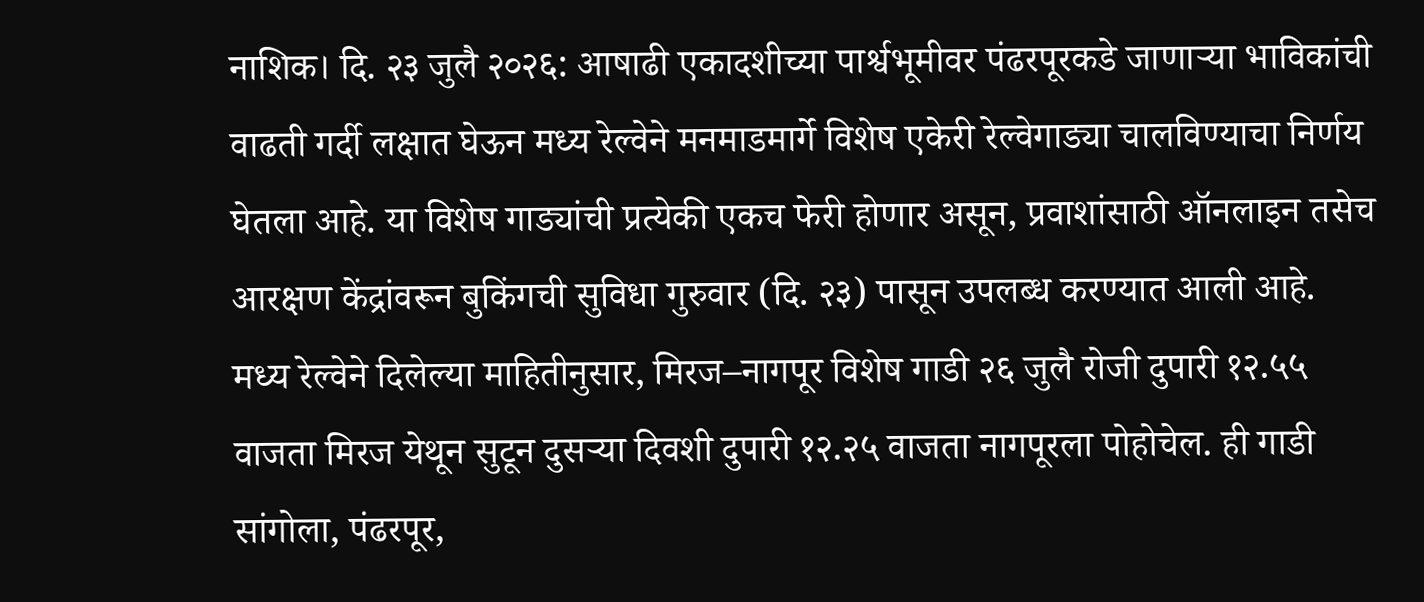नाशिक। दि. २३ जुलै २०२६: आषाढी एकादशीच्या पार्श्वभूमीवर पंढरपूरकडे जाणाऱ्या भाविकांची वाढती गर्दी लक्षात घेऊन मध्य रेल्वेने मनमाडमार्गे विशेष एकेरी रेल्वेगाड्या चालविण्याचा निर्णय घेतला आहे. या विशेष गाड्यांची प्रत्येकी एकच फेरी होणार असून, प्रवाशांसाठी ऑनलाइन तसेच आरक्षण केंद्रांवरून बुकिंगची सुविधा गुरुवार (दि. २३) पासून उपलब्ध करण्यात आली आहे.
मध्य रेल्वेने दिलेल्या माहितीनुसार, मिरज–नागपूर विशेष गाडी २६ जुलै रोजी दुपारी १२.५५ वाजता मिरज येथून सुटून दुसऱ्या दिवशी दुपारी १२.२५ वाजता नागपूरला पोहोचेल. ही गाडी सांगोला, पंढरपूर,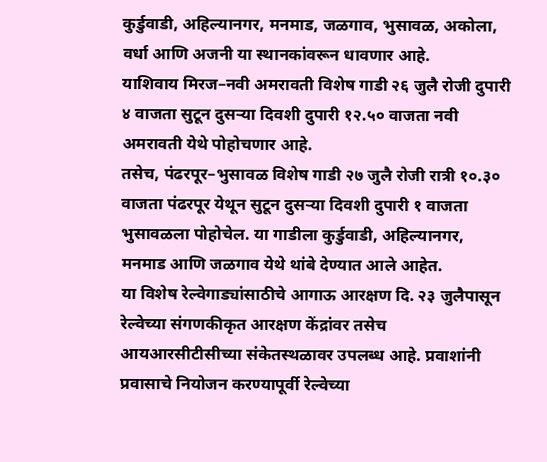कुर्डुवाडी, अहिल्यानगर, मनमाड, जळगाव, भुसावळ, अकोला, वर्धा आणि अजनी या स्थानकांवरून धावणार आहे.
याशिवाय मिरज–नवी अमरावती विशेष गाडी २६ जुलै रोजी दुपारी ४ वाजता सुटून दुसऱ्या दिवशी दुपारी १२.५० वाजता नवी अमरावती येथे पोहोचणार आहे.
तसेच, पंढरपूर–भुसावळ विशेष गाडी २७ जुलै रोजी रात्री १०.३० वाजता पंढरपूर येथून सुटून दुसऱ्या दिवशी दुपारी १ वाजता भुसावळला पोहोचेल. या गाडीला कुर्डुवाडी, अहिल्यानगर, मनमाड आणि जळगाव येथे थांबे देण्यात आले आहेत.
या विशेष रेल्वेगाड्यांसाठीचे आगाऊ आरक्षण दि. २३ जुलैपासून रेल्वेच्या संगणकीकृत आरक्षण केंद्रांवर तसेच आयआरसीटीसीच्या संकेतस्थळावर उपलब्ध आहे. प्रवाशांनी प्रवासाचे नियोजन करण्यापूर्वी रेल्वेच्या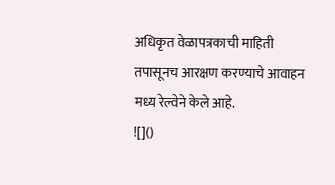अधिकृत वेळापत्रकाची माहिती तपासूनच आरक्षण करण्याचे आवाहन मध्य रेल्वेने केले आहे.
![]()